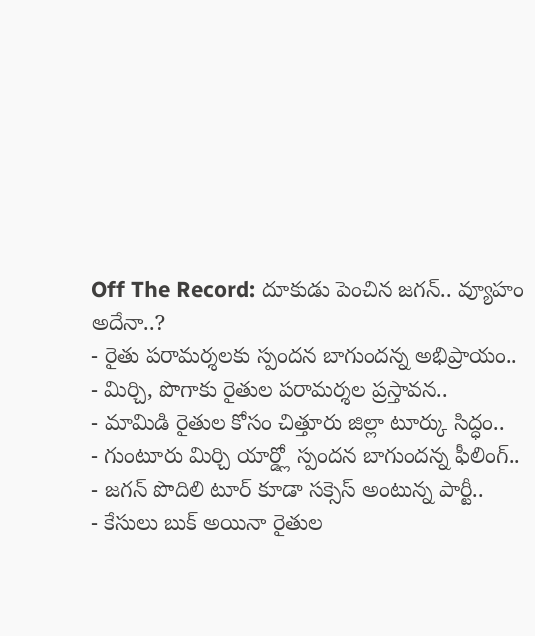Off The Record: దూకుడు పెంచిన జగన్.. వ్యూహం అదేనా..?
- రైతు పరామర్శలకు స్పందన బాగుందన్న అభిప్రాయం..
- మిర్చి, పొగాకు రైతుల పరామర్శల ప్రస్తావన..
- మామిడి రైతుల కోసం చిత్తూరు జిల్లా టూర్కు సిద్ధం..
- గుంటూరు మిర్చి యార్డ్లో స్పందన బాగుందన్న ఫీలింగ్..
- జగన్ పొదిలి టూర్ కూడా సక్సెస్ అంటున్న పార్టీ..
- కేసులు బుక్ అయినా రైతుల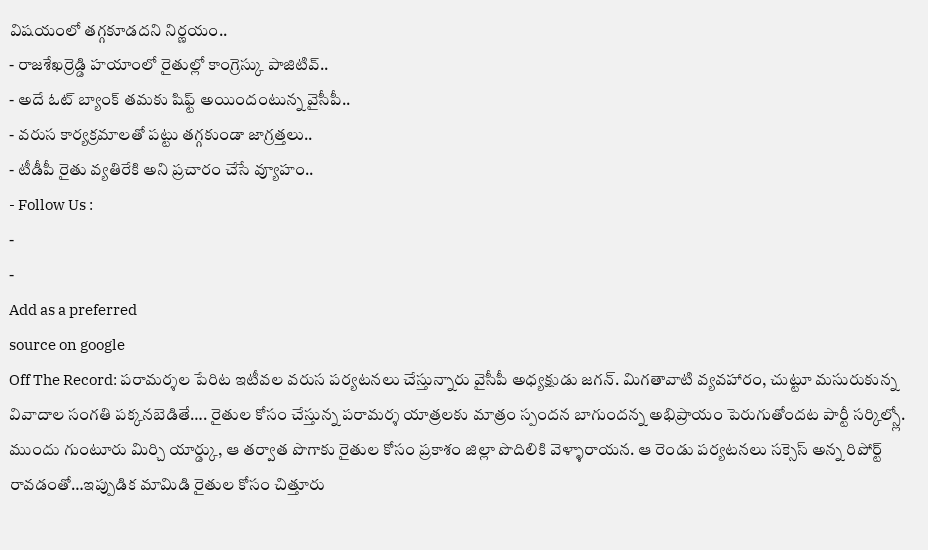విషయంలో తగ్గకూడదని నిర్ణయం..
- రాజశేఖర్రెడ్డి హయాంలో రైతుల్లో కాంగ్రెస్కు పాజిటివ్..
- అదే ఓట్ బ్యాంక్ తమకు షిఫ్ట్ అయిందంటున్న వైసీపీ..
- వరుస కార్యక్రమాలతో పట్టు తగ్గకుండా జాగ్రత్తలు..
- టీడీపీ రైతు వ్యతిరేకి అని ప్రచారం చేసే వ్యూహం..
- Follow Us :
-
-
Add as a preferred
source on google
Off The Record: పరామర్శల పేరిట ఇటీవల వరుస పర్యటనలు చేస్తున్నారు వైసీపీ అధ్యక్షుడు జగన్. మిగతావాటి వ్యవహారం, చుట్టూ మసురుకున్న వివాదాల సంగతి పక్కనబెడితే…. రైతుల కోసం చేస్తున్న పరామర్శ యాత్రలకు మాత్రం స్పందన బాగుందన్న అభిప్రాయం పెరుగుతోందట పార్టీ సర్కిల్స్లో. ముందు గుంటూరు మిర్చి యార్డ్కు, ఆ తర్వాత పొగాకు రైతుల కోసం ప్రకాశం జిల్లా పొదిలికి వెళ్ళారాయన. ఆ రెండు పర్యటనలు సక్సెస్ అన్న రిపోర్ట్ రావడంతో…ఇప్పుడిక మామిడి రైతుల కోసం చిత్తూరు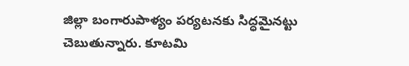జిల్లా బంగారుపాళ్యం పర్యటనకు సిద్ధమైనట్టు చెబుతున్నారు. కూటమి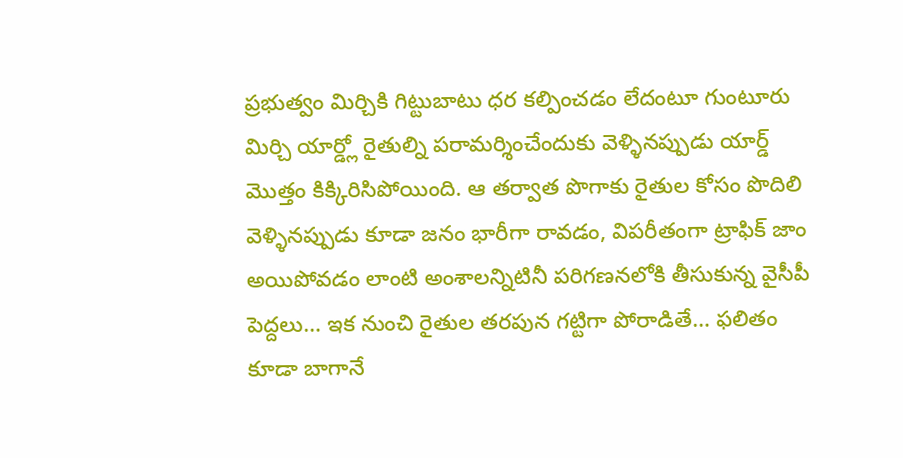ప్రభుత్వం మిర్చికి గిట్టుబాటు ధర కల్పించడం లేదంటూ గుంటూరు మిర్చి యార్డ్లో రైతుల్ని పరామర్శించేందుకు వెళ్ళినప్పుడు యార్డ్ మొత్తం కిక్కిరిసిపోయింది. ఆ తర్వాత పొగాకు రైతుల కోసం పొదిలి వెళ్ళినప్పుడు కూడా జనం భారీగా రావడం, విపరీతంగా ట్రాఫిక్ జాం అయిపోవడం లాంటి అంశాలన్నిటినీ పరిగణనలోకి తీసుకున్న వైసీపీ పెద్దలు… ఇక నుంచి రైతుల తరపున గట్టిగా పోరాడితే… ఫలితం కూడా బాగానే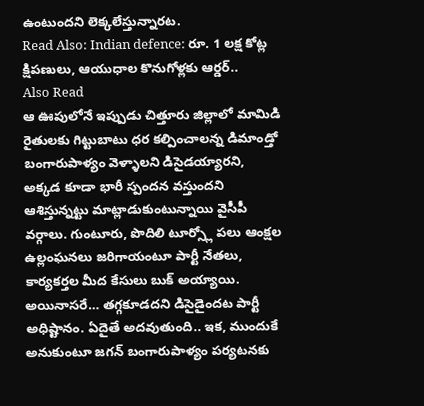ఉంటుందని లెక్కలేస్తున్నారట.
Read Also: Indian defence: రూ. 1 లక్ష కోట్ల క్షిపణులు, ఆయుధాల కొనుగోళ్లకు ఆర్డర్..
Also Read
ఆ ఊపులోనే ఇప్పుడు చిత్తూరు జిల్లాలో మామిడి రైతులకు గిట్టుబాటు ధర కల్పించాలన్న డిమాండ్తో బంగారుపాళ్యం వెళ్ళాలని డిసైడయ్యారని, అక్కడ కూడా భారీ స్పందన వస్తుందని ఆశిస్తున్నట్టు మాట్లాడుకుంటున్నాయి వైసీపీ వర్గాలు. గుంటూరు, పొదిలి టూర్స్లో పలు ఆంక్షల ఉల్లంఘనలు జరిగాయంటూ పార్టీ నేతలు, కార్యకర్తల మీద కేసులు బుక్ అయ్యాయి. అయినాసరే… తగ్గకూడదని డిసైడైందట పార్టీ అధిష్టానం. ఏదైతే అదవుతుంది.. ఇక, ముందుకే అనుకుంటూ జగన్ బంగారుపాళ్యం పర్యటనకు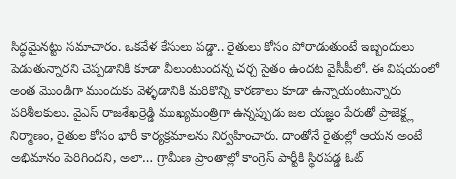సిద్ధమైనట్టు సమాచారం. ఒకవేళ కేసులు పడ్డా.. రైతులు కోసం పోరాడుతుంటే ఇబ్బందులు పెడుతున్నారని చెప్పడానికి కూడా వీలుంటుందన్న చర్చ సైతం ఉందట వైసీపీలో. ఈ విషయంలో అంత మొండిగా ముందుకు వెళ్ళడానికి మరికొన్ని కారణాలు కూడా ఉన్నాయంటున్నారు పరిశీలకులు. వైఎస్ రాజశేఖర్రెడ్డి ముఖ్యమంత్రిగా ఉన్నప్పుడు జల యజ్ఞం పేరుతో ప్రాజెక్ట్ల నిర్మాణం, రైతుల కోసం భారీ కార్యక్రమాలను నిర్వహించారు. దాంతోనే రైతుల్లో ఆయన అంటే అభిమానం పెరిగిందని, అలా… గ్రామీణ ప్రాంతాల్లో కాంగ్రెస్ పార్టీకి స్థిరపడ్డ ఓట్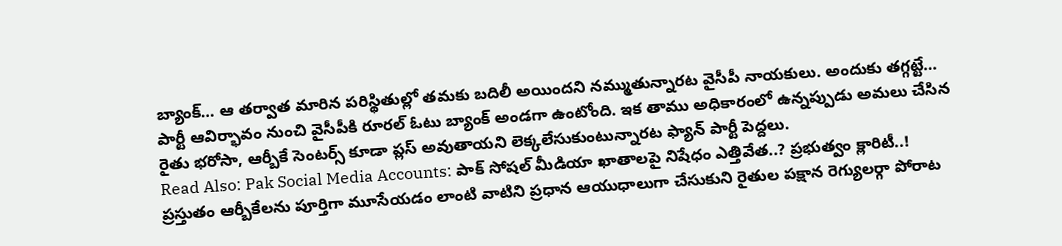బ్యాంక్… ఆ తర్వాత మారిన పరిస్థితుల్లో తమకు బదిలీ అయిందని నమ్ముతున్నారట వైసీపీ నాయకులు. అందుకు తగ్గట్టే… పార్టీ ఆవిర్భావం నుంచి వైసీపీకి రూరల్ ఓటు బ్యాంక్ అండగా ఉంటోంది. ఇక తాము అధికారంలో ఉన్నప్పుడు అమలు చేసిన రైతు భరోసా, ఆర్బీకే సెంటర్స్ కూడా ప్లస్ అవుతాయని లెక్కలేసుకుంటున్నారట ఫ్యాన్ పార్టీ పెద్దలు.
Read Also: Pak Social Media Accounts: పాక్ సోషల్ మీడియా ఖాతాలపై నిషేధం ఎత్తివేత..? ప్రభుత్వం క్లారిటీ..!
ప్రస్తుతం ఆర్బీకేలను పూర్తిగా మూసేయడం లాంటి వాటిని ప్రధాన ఆయుధాలుగా చేసుకుని రైతుల పక్షాన రెగ్యులర్గా పోరాట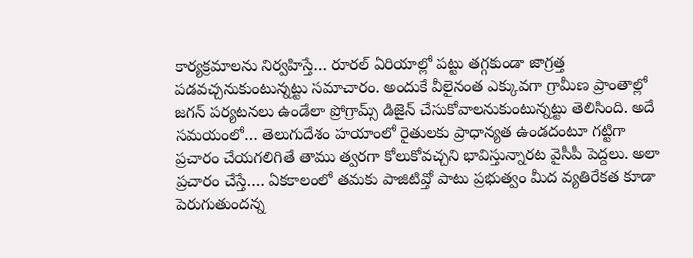కార్యక్రమాలను నిర్వహిస్తే… రూరల్ ఏరియాల్లో పట్టు తగ్గకుండా జాగ్రత్త పడవచ్చనుకుంటున్నట్టు సమాచారం. అందుకే వీలైనంత ఎక్కువగా గ్రామీణ ప్రాంతాల్లో జగన్ పర్యటనలు ఉండేలా ప్రోగ్రామ్స్ డిజైన్ చేసుకోవాలనుకుంటున్నట్టు తెలిసింది. అదే సమయంలో… తెలుగుదేశం హయాంలో రైతులకు ప్రాధాన్యత ఉండదంటూ గట్టిగా ప్రచారం చేయగలిగితే తాము త్వరగా కోలుకోవచ్చని భావిస్తున్నారట వైసీపీ పెద్దలు. అలా ప్రచారం చేస్తే…. ఏకకాలంలో తమకు పాజిటివ్తో పాటు ప్రభుత్వం మీద వ్యతిరేకత కూడా పెరుగుతుందన్న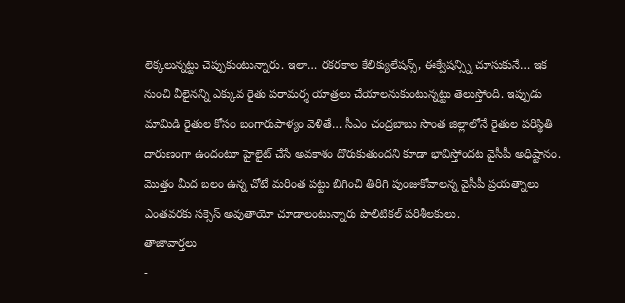లెక్కలున్నట్టు చెప్పుకుంటున్నారు. ఇలా… రకరకాల కేలిక్యులేషన్స్, ఈక్వేషన్స్ని చూసుకునే… ఇక నుంచి వీలైనన్ని ఎక్కువ రైతు పరామర్శ యాత్రలు చేయాలనుకుంటున్నట్టు తెలుస్తోంది. ఇప్పుడు మామిడి రైతుల కోసం బంగారుపాళ్యం వెళితే… సీఎం చంద్రబాబు సొంత జిల్లాలోనే రైతుల పరిస్థితి దారుణంగా ఉందంటూ హైలైట్ చేసే అవకాశం దొరుకుతుందని కూడా భావిస్తోందట వైసీపీ అధిష్టానం. మొత్తం మీద బలం ఉన్న చోటే మరింత పట్టు బిగించి తిరిగి పుంజుకోవాలన్న వైసీపీ ప్రయత్నాలు ఎంతవరకు సక్సెస్ అవుతాయో చూడాలంటున్నారు పొలిటికల్ పరిశీలకులు.
తాజావార్తలు
-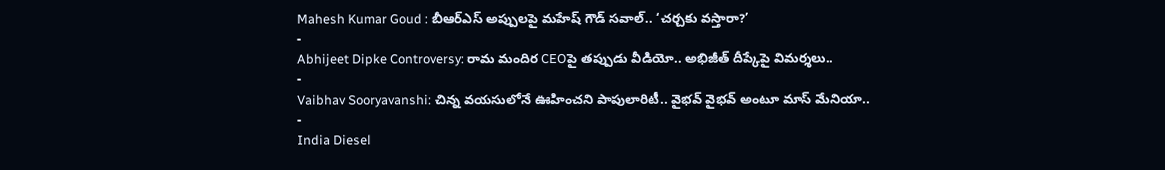Mahesh Kumar Goud : బీఆర్ఎస్ అప్పులపై మహేష్ గౌడ్ సవాల్.. ‘చర్చకు వస్తారా?’
-
Abhijeet Dipke Controversy: రామ మందిర CEOపై తప్పుడు వీడియో.. అభిజీత్ దీప్కేపై విమర్శలు..
-
Vaibhav Sooryavanshi: చిన్న వయసులోనే ఊహించని పాపులారిటీ.. వైభవ్ వైభవ్ అంటూ మాస్ మేనియా..
-
India Diesel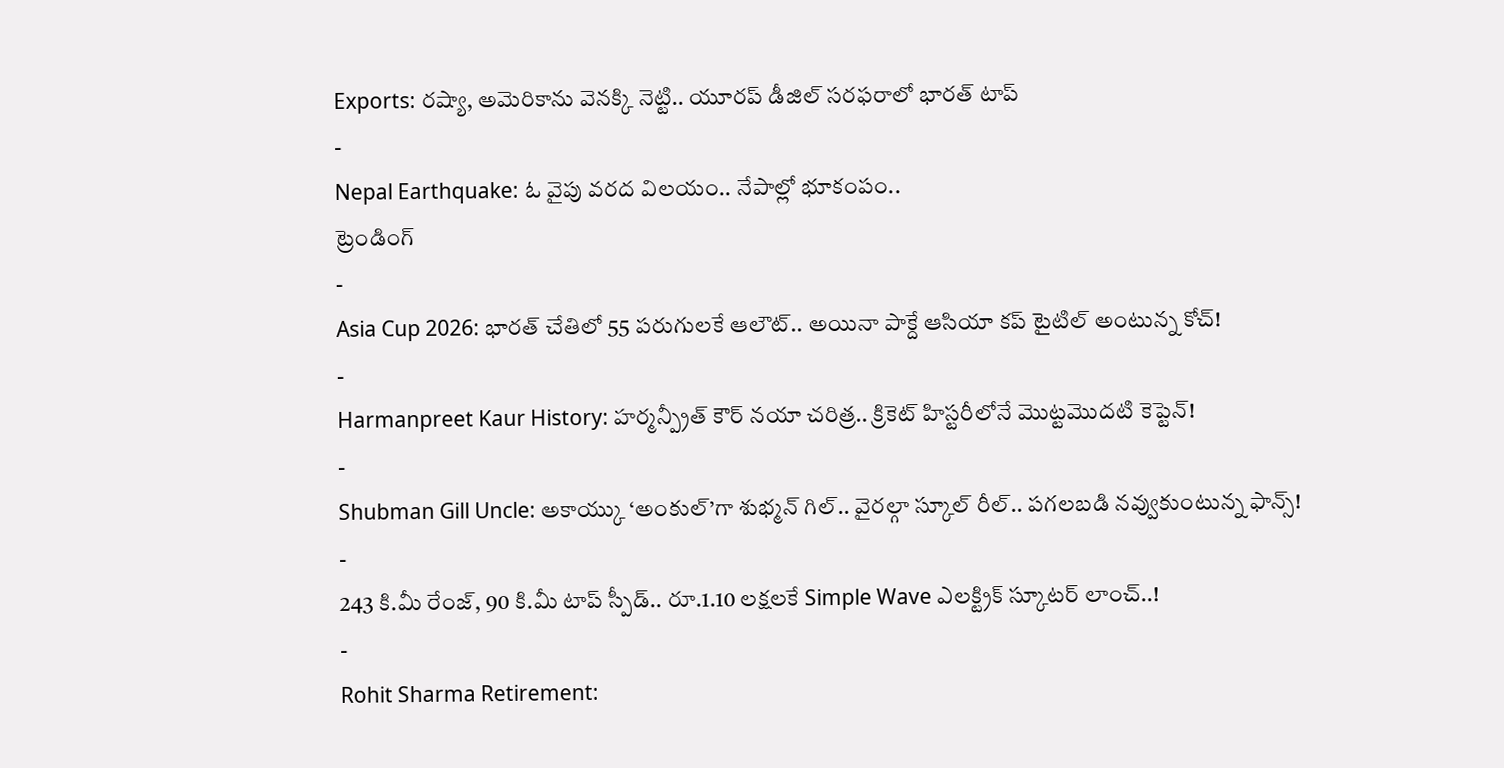Exports: రష్యా, అమెరికాను వెనక్కి నెట్టి.. యూరప్ డీజిల్ సరఫరాలో భారత్ టాప్
-
Nepal Earthquake: ఓ వైపు వరద విలయం.. నేపాల్లో భూకంపం..
ట్రెండింగ్
-
Asia Cup 2026: భారత్ చేతిలో 55 పరుగులకే ఆలౌట్.. అయినా పాక్దే ఆసియా కప్ టైటిల్ అంటున్న కోచ్!
-
Harmanpreet Kaur History: హర్మన్ప్రీత్ కౌర్ నయా చరిత్ర.. క్రికెట్ హిస్టరీలోనే మొట్టమొదటి కెప్టెన్!
-
Shubman Gill Uncle: అకాయ్కు ‘అంకుల్’గా శుభ్మన్ గిల్.. వైరల్గా స్కూల్ రీల్.. పగలబడి నవ్వుకుంటున్న ఫాన్స్!
-
243 కి.మీ రేంజ్, 90 కి.మీ టాప్ స్పీడ్.. రూ.1.10 లక్షలకే Simple Wave ఎలక్ట్రిక్ స్కూటర్ లాంచ్..!
-
Rohit Sharma Retirement: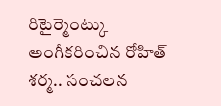రిటైర్మెంట్కు అంగీకరించిన రోహిత్ శర్మ.. సంచలన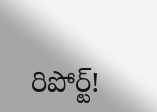రిపోర్ట్!